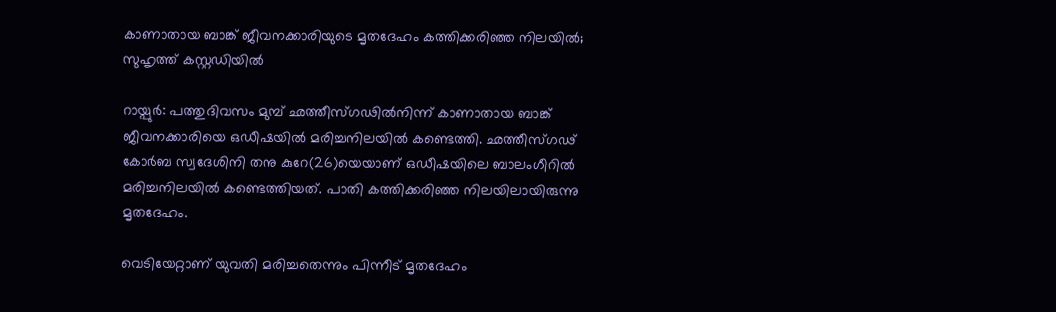കാണാതായ ബാങ്ക് ജീവനക്കാരിയുടെ മൃതദേഹം കത്തിക്കരിഞ്ഞ നിലയിൽ; സുഹൃത്ത് കസ്റ്റഡിയിൽ

റായ്പുര്‍: പത്തുദിവസം മുമ്പ് ഛത്തീസ്ഗഢില്‍നിന്ന് കാണാതായ ബാങ്ക് ജീവനക്കാരിയെ ഒഡീഷയില്‍ മരിച്ചനിലയില്‍ കണ്ടെത്തി. ഛത്തീസ്ഗഢ് കോര്‍ബ സ്വദേശിനി തനു കുറേ(26)യെയാണ് ഒഡീഷയിലെ ബാലംഗീറില്‍ മരിച്ചനിലയില്‍ കണ്ടെത്തിയത്. പാതി കത്തിക്കരിഞ്ഞ നിലയിലായിരുന്നു മൃതദേഹം.

വെടിയേറ്റാണ് യുവതി മരിച്ചതെന്നും പിന്നീട് മൃതദേഹം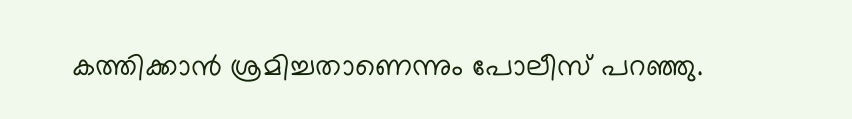കത്തിക്കാന്‍ ശ്രമിച്ചതാണെന്നും പോലീസ് പറഞ്ഞു.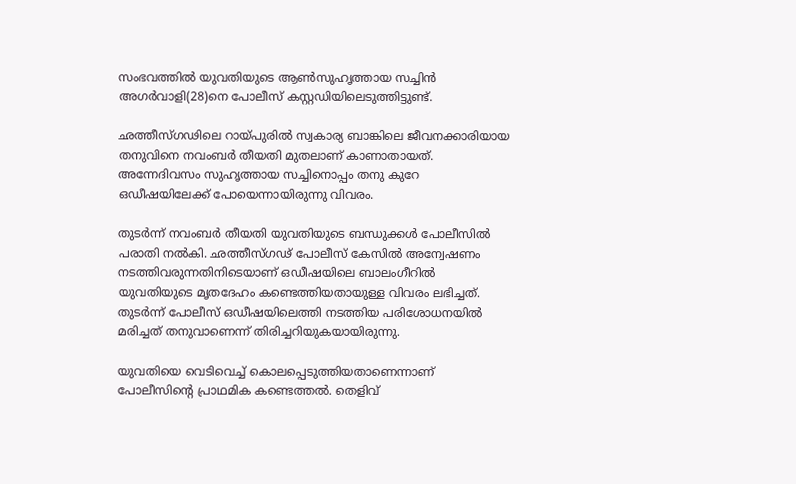സംഭവത്തില്‍ യുവതിയുടെ ആണ്‍സുഹൃത്തായ സച്ചിന്‍ അഗര്‍വാളി(28)നെ പോലീസ് കസ്റ്റഡിയിലെടുത്തിട്ടുണ്ട്.

ഛത്തീസ്ഗഢിലെ റായ്പുരില്‍ സ്വകാര്യ ബാങ്കിലെ ജീവനക്കാരിയായ തനുവിനെ നവംബര്‍ തീയതി മുതലാണ് കാണാതായത്. അന്നേദിവസം സുഹൃത്തായ സച്ചിനൊപ്പം തനു കുറേ ഒഡീഷയിലേക്ക് പോയെന്നായിരുന്നു വിവരം.

തുടര്‍ന്ന് നവംബര്‍ തീയതി യുവതിയുടെ ബന്ധുക്കള്‍ പോലീസില്‍ പരാതി നല്‍കി. ഛത്തീസ്ഗഢ് പോലീസ് കേസില്‍ അന്വേഷണം നടത്തിവരുന്നതിനിടെയാണ് ഒഡീഷയിലെ ബാലംഗീറില്‍ യുവതിയുടെ മൃതദേഹം കണ്ടെത്തിയതായുള്ള വിവരം ലഭിച്ചത്. തുടര്‍ന്ന് പോലീസ് ഒഡീഷയിലെത്തി നടത്തിയ പരിശോധനയില്‍ മരിച്ചത് തനുവാണെന്ന് തിരിച്ചറിയുകയായിരുന്നു.

യുവതിയെ വെടിവെച്ച് കൊലപ്പെടുത്തിയതാണെന്നാണ് പോലീസിന്റെ പ്രാഥമിക കണ്ടെത്തല്‍. തെളിവ്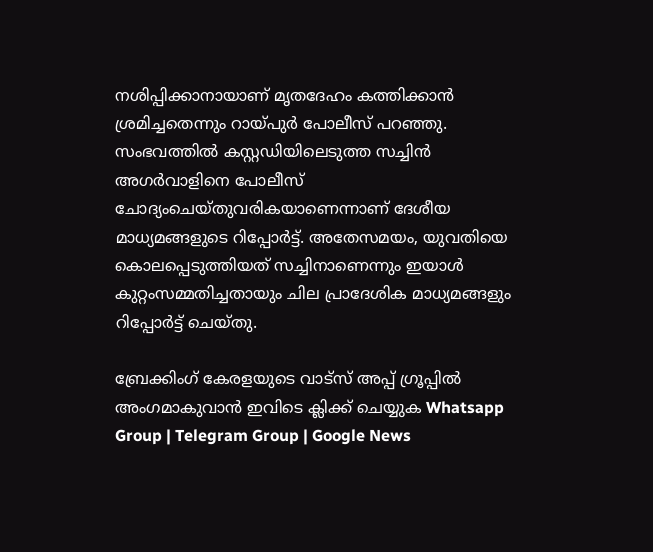നശിപ്പിക്കാനായാണ് മൃതദേഹം കത്തിക്കാന്‍ ശ്രമിച്ചതെന്നും റായ്പുര്‍ പോലീസ് പറഞ്ഞു. സംഭവത്തില്‍ കസ്റ്റഡിയിലെടുത്ത സച്ചിന്‍ അഗര്‍വാളിനെ പോലീസ് ചോദ്യംചെയ്തുവരികയാണെന്നാണ് ദേശീയ മാധ്യമങ്ങളുടെ റിപ്പോര്‍ട്ട്. അതേസമയം, യുവതിയെ കൊലപ്പെടുത്തിയത് സച്ചിനാണെന്നും ഇയാള്‍ കുറ്റംസമ്മതിച്ചതായും ചില പ്രാദേശിക മാധ്യമങ്ങളും റിപ്പോര്‍ട്ട് ചെയ്തു.

ബ്രേക്കിംഗ് കേരളയുടെ വാട്സ് അപ്പ് ഗ്രൂപ്പിൽ അംഗമാകുവാൻ ഇവിടെ ക്ലിക്ക് ചെയ്യുക Whatsapp Group | Telegram Group | Google News